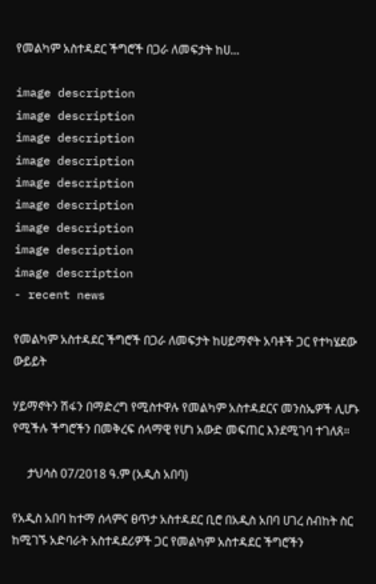የመልካም አስተዳደር ችግሮች በጋራ ለመፍታት ከሀ...

image description
image description
image description
image description
image description
image description
image description
image description
image description
- recent news

የመልካም አስተዳደር ችግሮች በጋራ ለመፍታት ከሀይማኖት አባቶች ጋር የተካሄደው ውይይት

ሃይማኖትን ሽፋን በማድረግ የሚስተዋሉ የመልካም አስተዳደርና መንስኤዎች ሊሆኑ የሚችሉ ችግሮችን በመቅረፍ ሰላማዊ የሆነ አውድ መፍጠር እንደሚገባ ተገለጸ።

     ታህሳስ 07/2018 ዓ.ም (አዲስ አበባ)

የአዲስ አበባ ከተማ ሰላምና ፀጥታ አስተዳደር ቢሮ በአዲስ አበባ ሀገረ ስብከት ስር ከሚገኙ አድባራት አስተዳደሪዎች ጋር የመልካም አስተዳደር ችግሮችን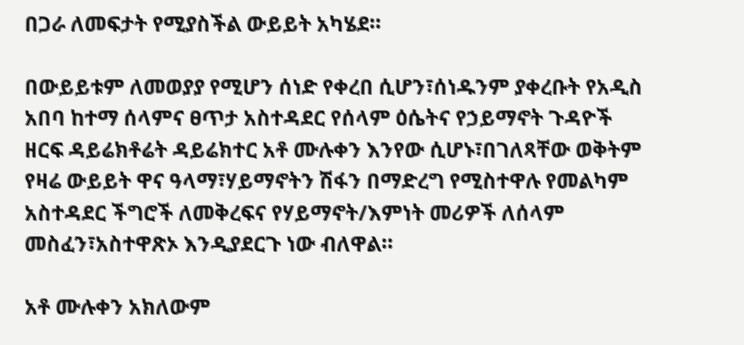በጋራ ለመፍታት የሚያስችል ውይይት አካሄደ።

በውይይቱም ለመወያያ የሚሆን ሰነድ የቀረበ ሲሆን፣ሰነዱንም ያቀረቡት የአዲስ አበባ ከተማ ሰላምና ፀጥታ አስተዳደር የሰላም ዕሴትና የኃይማኖት ጉዳዮች ዘርፍ ዳይሬክቶሬት ዳይሬክተር አቶ ሙሉቀን እንየው ሲሆኑ፣በገለጻቸው ወቅትም የዛሬ ውይይት ዋና ዓላማ፣ሃይማኖትን ሽፋን በማድረግ የሚስተዋሉ የመልካም አስተዳደር ችግሮች ለመቅረፍና የሃይማኖት/እምነት መሪዎች ለሰላም መስፈን፣አስተዋጽኦ እንዲያደርጉ ነው ብለዋል።

አቶ ሙሉቀን አክለውም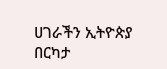ሀገራችን ኢትዮጵያ በርካታ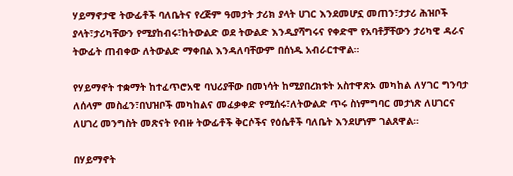ሃይማኖታዊ ትውፊቶች ባለቤትና የረጅም ዓመታት ታሪክ ያላት ሀገር እንደመሆኗ መጠን፣ታታሪ ሕዝቦች ያላት፣ታሪካቸውን የሚያከብሩ፣ከትውልድ ወደ ትውልድ እንዲያሻግሩና የቀድሞ የአባቶቻቸውን ታሪካዊ ዳራና ትውፊት ጠብቀው ለትውልድ ማቀበል እንዳለባቸውም በሰነዱ አብራርተዋል።

የሃይማኖት ተቋማት ከተፈጥሮአዊ ባህሪያቸው በመነሳት ከሚያበረክቱት አስተዋጽኦ መካከል ለሃገር ግንባታ ለሰላም መስፈን፣በህዝቦች መካከልና መፈቃቀድ የሚሰሩ፣ለትውልድ ጥሩ ስነምግባር መታነጽ ለሀገርና ለሀገረ መንግስት መጽናት የብዙ ትውፊቶች ቅርሶችና የዕሴቶች ባለቤት እንደሆነም ገልጸዋል።

በሃይማኖት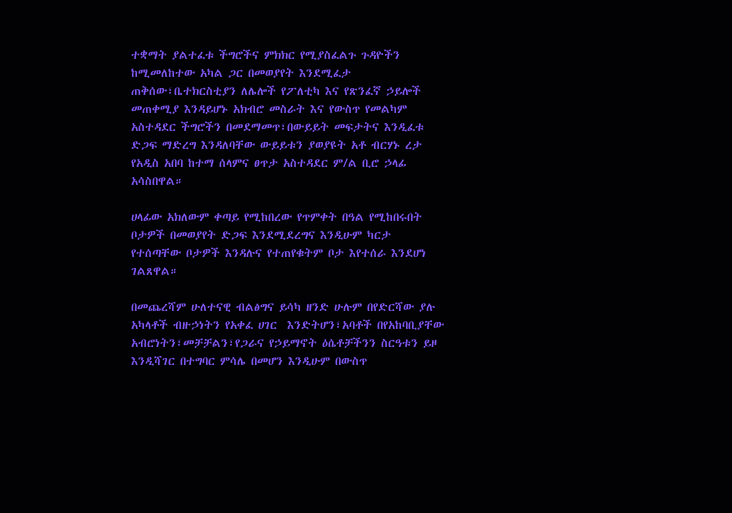ተቋማት ያልተፈቱ ችግሮችና ምክክር የሚያስፈልጉ ጉዳዮችን ከሚመለከተው አካል ጋር በመወያየት እንደሚፈታ ጠቅሰው፣ቤተክርስቲያን ለሌሎች የፖለቲካ እና የጽንፈኛ ኃይሎች መጠቀሚያ እንዳይሆኑ አክብሮ መስራት እና የውስጥ የመልካም አስተዳደር ችግሮችን በመደማመጥ፣በውይይት መፍታትና እንዲፈቱ ድጋፍ ማድረግ እንዳለባቸው ውይይቱን ያወያዩት አቶ ብርሃኑ ረታ የአዲስ አበባ ከተማ ሰላምና ፀጥታ አስተዳደር ም/ል ቢሮ ኃላፊ አሳስበዋል።

ሀላፊው አክለውም ቀጣይ የሚከበረው የጥምቀት በዓል የሚከበሩበት ቦታዎች በመወያየት ድጋፍ እንደሚደረግና እንዲሁም ካርታ የተሰጣቸው ቦታዎች እንዳሉና የተጠየቁትም ቦታ እየተሰራ እንደሆነ ገልጸዋል።

በመጨረሻም ሁለተናዊ ብልፅግና ይሳካ ዘንድ ሁሉም በየድርሻው ያሉ አካላቶች ብዙኃነትን የአቀፈ ሀገር  እንድትሆን፣አባቶች በየአከባቢያቸው አብሮነትን፣መቻቻልን፣የጋራና የኃይማኖት ዕሴቶቻችንን ስርዓቱን ይዞ እንዲሻገር በተግባር ምሳሌ በመሆን እንዲሁም በውስጥ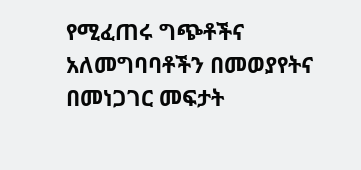የሚፈጠሩ ግጭቶችና አለመግባባቶችን በመወያየትና በመነጋገር መፍታት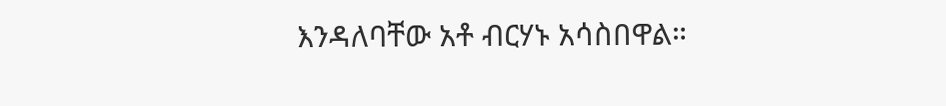እንዳለባቸው አቶ ብርሃኑ አሳስበዋል።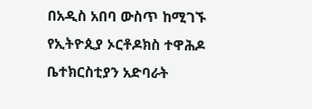በአዲስ አበባ ውስጥ ከሚገኙ የኢትዮጲያ ኦርቶዶክስ ተዋሕዶ ቤተክርስቲያን አድባራት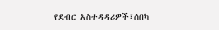የደብር አስተዳዳሪዎች፣ሰበካ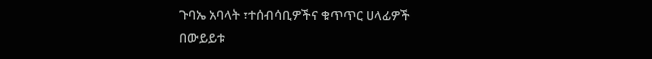ጉባኤ አባላት ፣ተሰብሳቢዎችና ቁጥጥር ሀላፊዎች በውይይቱ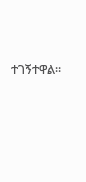ተገኝተዋል።